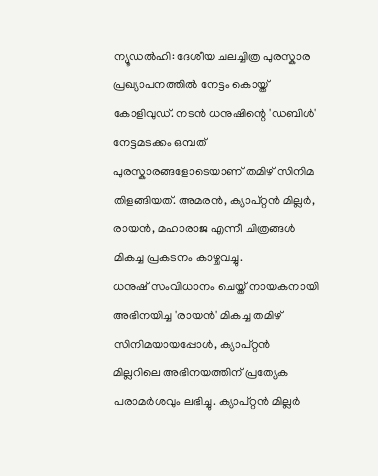ന്യൂഡൽഹി: ദേശീയ ചലച്ചിത്ര പുരസ്കാര പ്രഖ്യാപനത്തിൽ നേട്ടം കൊയ്ത് കോളിവുഡ്. നടൻ ധനുഷിന്റെ 'ഡബിൾ' നേട്ടമടക്കം ഒമ്പത് പുരസ്കാരങ്ങളോടെയാണ് തമിഴ് സിനിമ തിളങ്ങിയത്. അമരൻ, ക്യാപ്റ്റൻ മില്ലർ, രായൻ, മഹാരാജ എന്നീ ചിത്രങ്ങൾ മികച്ച പ്രകടനം കാഴ്ചവച്ചു.
ധനുഷ് സംവിധാനം ചെയ്ത് നായകനായി അഭിനയിച്ച 'രായൻ' മികച്ച തമിഴ് സിനിമയായപ്പോൾ, ക്യാപ്റ്റൻ മില്ലറിലെ അഭിനയത്തിന് പ്രത്യേക പരാമർശവും ലഭിച്ചു. ക്യാപ്റ്റൻ മില്ലർ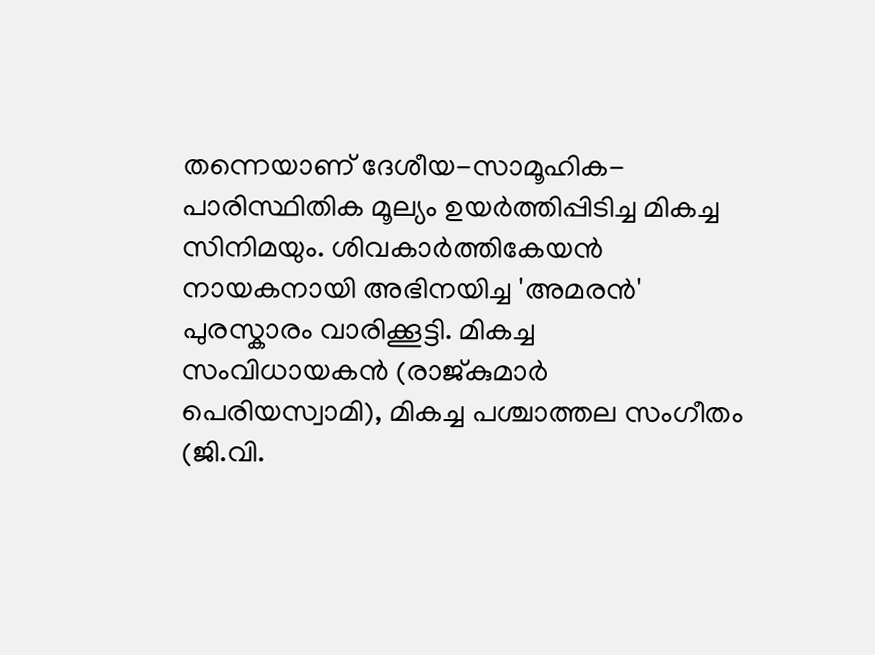തന്നെയാണ് ദേശീയ-സാമൂഹിക-പാരിസ്ഥിതിക മൂല്യം ഉയർത്തിപ്പിടിച്ച മികച്ച സിനിമയും. ശിവകാർത്തികേയൻ നായകനായി അഭിനയിച്ച 'അമരൻ' പുരസ്കാരം വാരിക്കൂട്ടി. മികച്ച സംവിധായകൻ (രാജ്കുമാർ പെരിയസ്വാമി), മികച്ച പശ്ചാത്തല സംഗീതം (ജി.വി.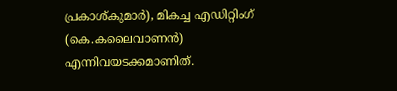പ്രകാശ്കുമാർ), മികച്ച എഡിറ്റിംഗ് (കെ.കലൈവാണൻ) എന്നിവയടക്കമാണിത്.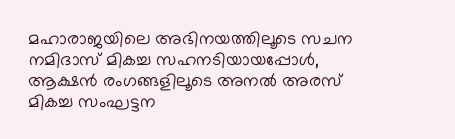മഹാരാജയിലെ അഭിനയത്തിലൂടെ സചന നമിദാസ് മികച്ച സഹനടിയായപ്പോൾ, ആക്ഷൻ രംഗങ്ങളിലൂടെ അനൽ അരസ് മികച്ച സംഘട്ടന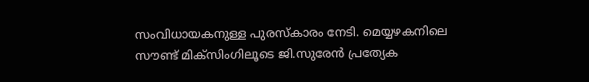സംവിധായകനുള്ള പുരസ്കാരം നേടി. മെയ്യഴകനിലെ സൗണ്ട് മിക്സിംഗിലൂടെ ജി.സുരേൻ പ്രത്യേക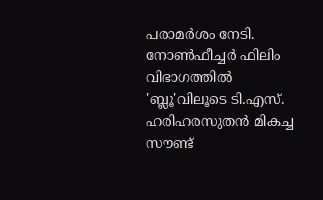പരാമർശം നേടി. നോൺഫീച്ചർ ഫിലിം വിഭാഗത്തിൽ 'ബ്ലൂ'വിലൂടെ ടി.എസ്. ഹരിഹരസുതൻ മികച്ച സൗണ്ട്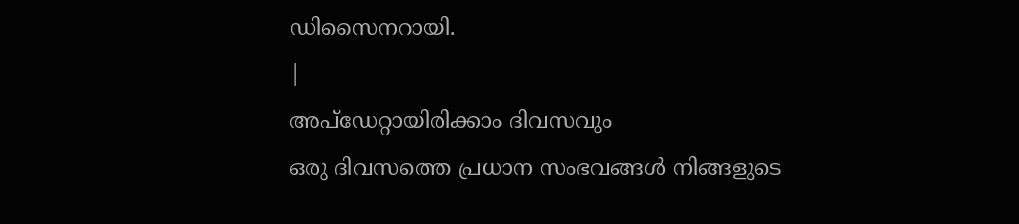ഡിസൈനറായി.
|
അപ്ഡേറ്റായിരിക്കാം ദിവസവും
ഒരു ദിവസത്തെ പ്രധാന സംഭവങ്ങൾ നിങ്ങളുടെ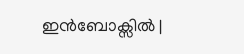ഇൻബോക്സിൽ |